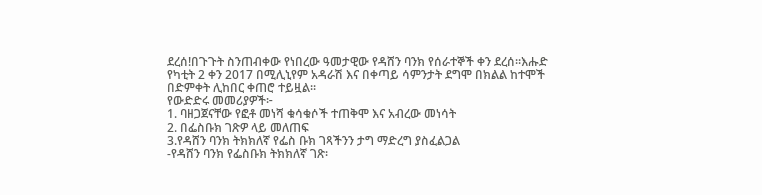ደረሰ!በጉጉት ስንጠብቀው የነበረው ዓመታዊው የዳሸን ባንክ የሰራተኞች ቀን ደረሰ።እሑድ የካቲት 2 ቀን 2017 በሚሊኒየም አዳራሽ እና በቀጣይ ሳምንታት ደግሞ በክልል ከተሞች በድምቀት ሊከበር ቀጠሮ ተይዟል፡፡
የውድድሩ መመሪያዎች፦
1. ባዘጋጀናቸው የፎቶ መነሻ ቁሳቁሶች ተጠቅሞ እና አብረው መነሳት
2. በፌስቡክ ገጽዎ ላይ መለጠፍ
3.የዳሸን ባንክ ትክክለኛ የፌስ ቡክ ገጻችንን ታግ ማድረግ ያስፈልጋል
-የዳሸን ባንክ የፌስቡክ ትክክለኛ ገጽ፡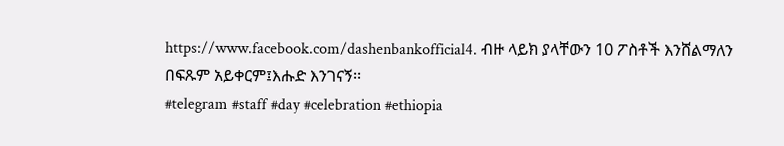https://www.facebook.com/dashenbankofficial4. ብዙ ላይክ ያላቸውን 10 ፖስቶች እንሸልማለን
በፍጹም አይቀርም፤እሑድ እንገናኝ፡፡
#telegram #staff #day #celebration #ethiopia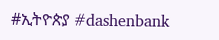#ኢትዮጵያ #dashenbank